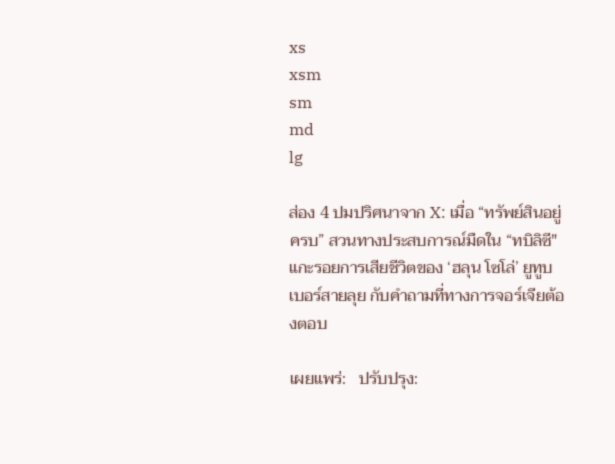xs
xsm
sm
md
lg

ส่อง 4 ปมปริศนาจาก X: เมื่อ “ทรัพย์สินอยู่ครบ” สวนทางประสบการณ์มืดใน “ทบิลิซี" แกะรอยการเสียชีวิตของ ‘ฮลุน โซโล่’ ยูทูบเบอร์สายลุย กับคำถามที่ทางการจอร์เจียต้องตอบ

เผยแพร่:   ปรับปรุง: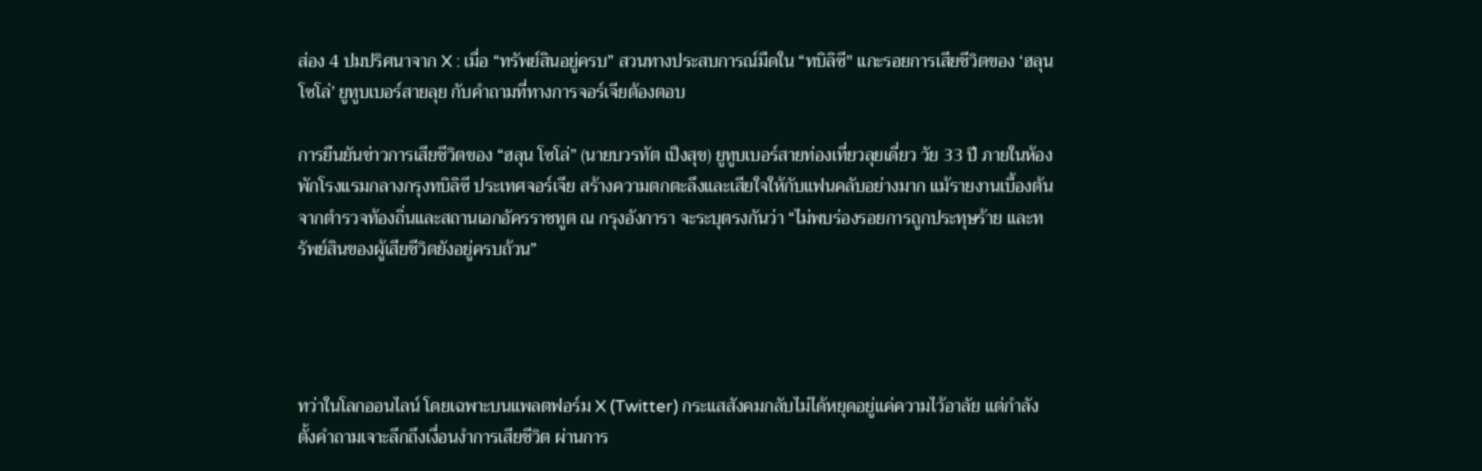ส่อง 4 ปมปริศนาจาก X : เมื่อ “ทรัพย์สินอยู่ครบ” สวนทางประสบการณ์มืดใน “ทบิลิซี" แกะรอยการเสียชีวิตของ ‘ฮลุน โซโล่’ ยูทูบเบอร์สายลุย กับคำถามที่ทางการจอร์เจียต้องตอบ

การยืนยันข่าวการเสียชีวิตของ “ฮลุน โซโล่” (นายบวรทัต เป็งสุข) ยูทูบเบอร์สายท่องเที่ยวลุยเดี่ยว วัย 33 ปี ภายในห้องพักโรงแรมกลางกรุงทบิลิซี ประเทศจอร์เจีย สร้างความตกตะลึงและเสียใจให้กับแฟนคลับอย่างมาก แม้รายงานเบื้องต้นจากตำรวจท้องถิ่นและสถานเอกอัครราชทูต ณ กรุงอังการา จะระบุตรงกันว่า “ไม่พบร่องรอยการถูกประทุษร้าย และทรัพย์สินของผู้เสียชีวิตยังอยู่ครบถ้วน”




ทว่าในโลกออนไลน์ โดยเฉพาะบนแพลตฟอร์ม X (Twitter) กระแสสังคมกลับไม่ได้หยุดอยู่แค่ความไว้อาลัย แต่กำลังตั้งคำถามเจาะลึกถึงเงื่อนงำการเสียชีวิต ผ่านการ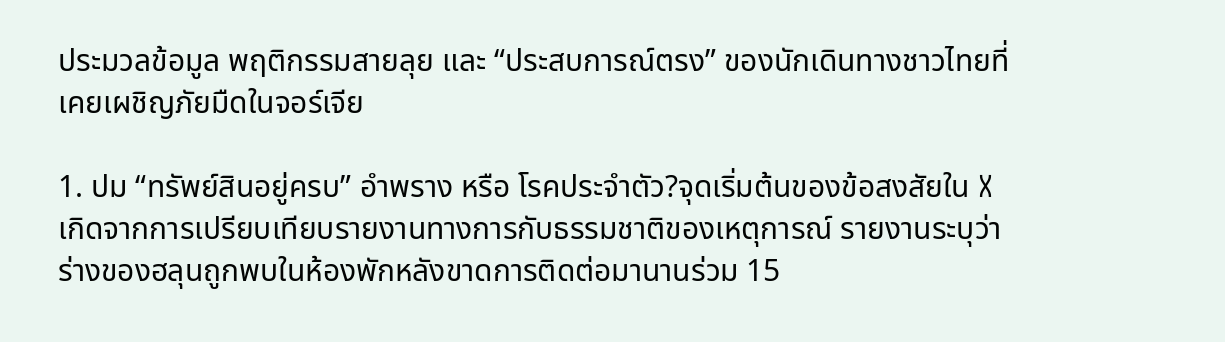ประมวลข้อมูล พฤติกรรมสายลุย และ “ประสบการณ์ตรง” ของนักเดินทางชาวไทยที่เคยเผชิญภัยมืดในจอร์เจีย

1. ปม “ทรัพย์สินอยู่ครบ” อำพราง หรือ โรคประจำตัว?จุดเริ่มต้นของข้อสงสัยใน X เกิดจากการเปรียบเทียบรายงานทางการกับธรรมชาติของเหตุการณ์ รายงานระบุว่าร่างของฮลุนถูกพบในห้องพักหลังขาดการติดต่อมานานร่วม 15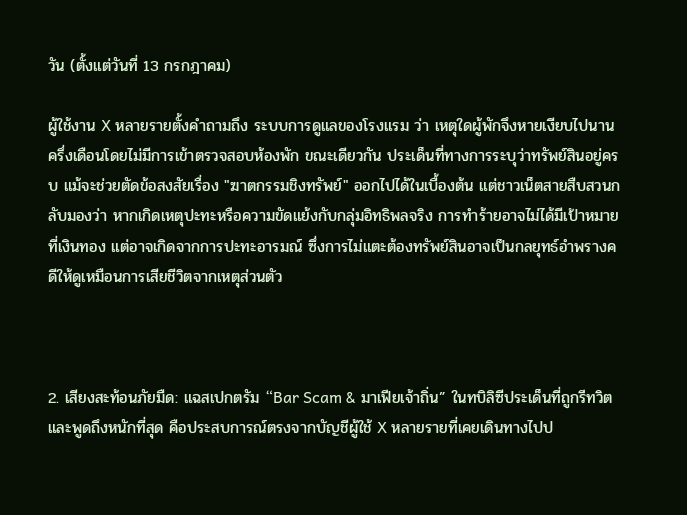วัน (ตั้งแต่วันที่ 13 กรกฎาคม)

ผู้ใช้งาน X หลายรายตั้งคำถามถึง ระบบการดูแลของโรงแรม ว่า เหตุใดผู้พักจึงหายเงียบไปนานครึ่งเดือนโดยไม่มีการเข้าตรวจสอบห้องพัก ขณะเดียวกัน ประเด็นที่ทางการระบุว่าทรัพย์สินอยู่ครบ แม้จะช่วยตัดข้อสงสัยเรื่อง "ฆาตกรรมชิงทรัพย์" ออกไปได้ในเบื้องต้น แต่ชาวเน็ตสายสืบสวนกลับมองว่า หากเกิดเหตุปะทะหรือความขัดแย้งกับกลุ่มอิทธิพลจริง การทำร้ายอาจไม่ได้มีเป้าหมายที่เงินทอง แต่อาจเกิดจากการปะทะอารมณ์ ซึ่งการไม่แตะต้องทรัพย์สินอาจเป็นกลยุทธ์อำพรางคดีให้ดูเหมือนการเสียชีวิตจากเหตุส่วนตัว



2. เสียงสะท้อนภัยมืด: แฉสเปกตรัม “Bar Scam & มาเฟียเจ้าถิ่น” ในทบิลิซีประเด็นที่ถูกรีทวิตและพูดถึงหนักที่สุด คือประสบการณ์ตรงจากบัญชีผู้ใช้ X หลายรายที่เคยเดินทางไปป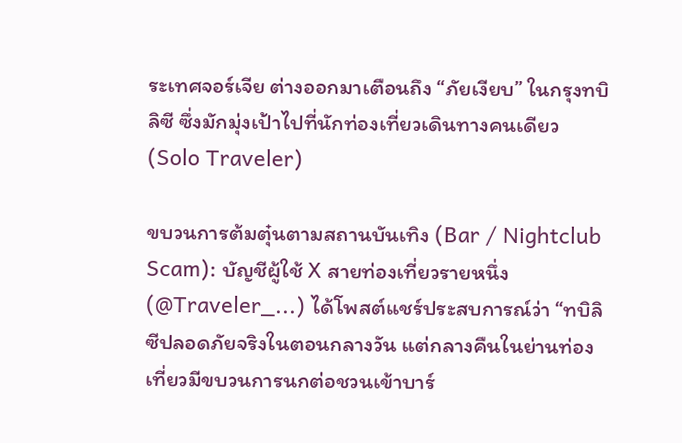ระเทศจอร์เจีย ต่างออกมาเตือนถึง “ภัยเงียบ” ในกรุงทบิลิซี ซึ่งมักมุ่งเป้าไปที่นักท่องเที่ยวเดินทางคนเดียว (Solo Traveler)

ขบวนการต้มตุ๋นตามสถานบันเทิง (Bar / Nightclub Scam): บัญชีผู้ใช้ X สายท่องเที่ยวรายหนึ่ง (@Traveler_...) ได้โพสต์แชร์ประสบการณ์ว่า “ทบิลิซีปลอดภัยจริงในตอนกลางวัน แต่กลางคืนในย่านท่องเที่ยวมีขบวนการนกต่อชวนเข้าบาร์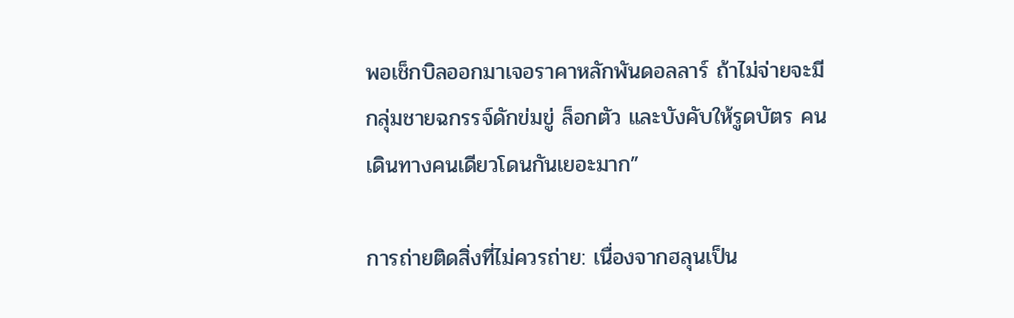พอเช็กบิลออกมาเจอราคาหลักพันดอลลาร์ ถ้าไม่จ่ายจะมีกลุ่มชายฉกรรจ์ดักข่มขู่ ล็อกตัว และบังคับให้รูดบัตร คนเดินทางคนเดียวโดนกันเยอะมาก”

การถ่ายติดสิ่งที่ไม่ควรถ่าย: เนื่องจากฮลุนเป็น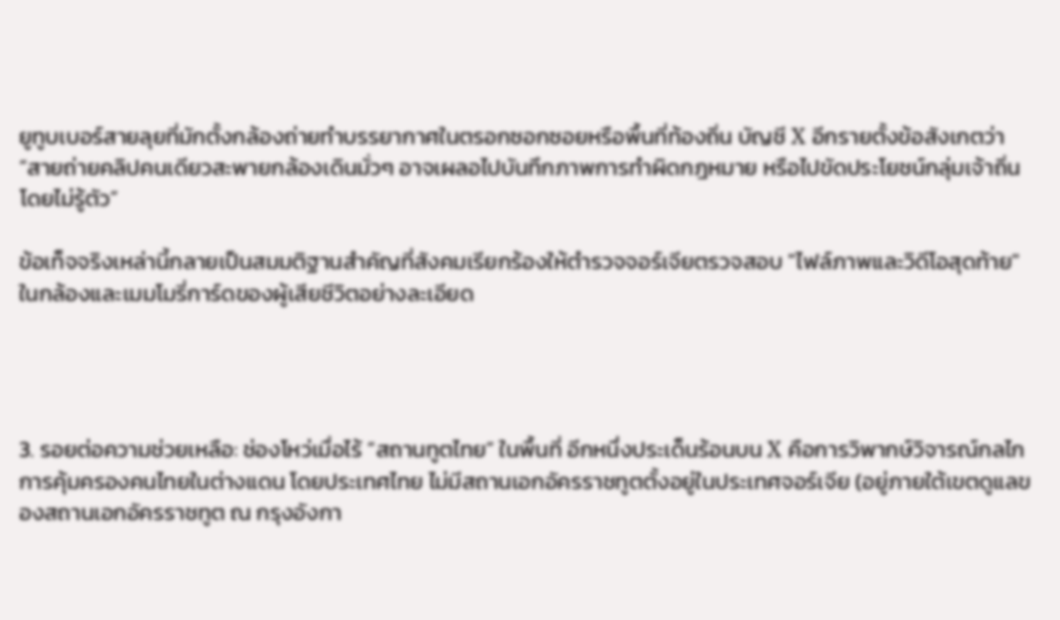ยูทูบเบอร์สายลุยที่มักตั้งกล้องถ่ายทำบรรยากาศในตรอกซอกซอยหรือพื้นที่ท้องถิ่น บัญชี X อีกรายตั้งข้อสังเกตว่า “สายถ่ายคลิปคนเดียวสะพายกล้องเดินมั่วๆ อาจเผลอไปบันทึกภาพการทำผิดกฎหมาย หรือไปขัดประโยชน์กลุ่มเจ้าถิ่นโดยไม่รู้ตัว”

ข้อเท็จจริงเหล่านี้กลายเป็นสมมติฐานสำคัญที่สังคมเรียกร้องให้ตำรวจจอร์เจียตรวจสอบ "ไฟล์ภาพและวิดีโอสุดท้าย" ในกล้องและเมมโมรี่การ์ดของผู้เสียชีวิตอย่างละเอียด




3. รอยต่อความช่วยเหลือ: ช่องโหว่เมื่อไร้ “สถานทูตไทย” ในพื้นที่ อีกหนึ่งประเด็นร้อนบน X คือการวิพากษ์วิจารณ์กลไกการคุ้มครองคนไทยในต่างแดน โดยประเทศไทย ไม่มีสถานเอกอัครราชทูตตั้งอยู่ในประเทศจอร์เจีย (อยู่ภายใต้เขตดูแลของสถานเอกอัครราชทูต ณ กรุงอังกา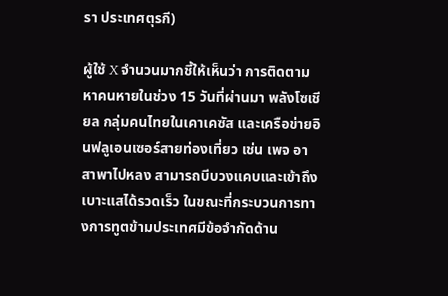รา ประเทศตุรกี)

ผู้ใช้ X จำนวนมากชี้ให้เห็นว่า การติดตามหาคนหายในช่วง 15 วันที่ผ่านมา พลังโซเชียล กลุ่มคนไทยในเคาเคซัส และเครือข่ายอินฟลูเอนเซอร์สายท่องเที่ยว เช่น เพจ อาสาพาไปหลง สามารถบีบวงแคบและเข้าถึงเบาะแสได้รวดเร็ว ในขณะที่กระบวนการทางการทูตข้ามประเทศมีข้อจำกัดด้าน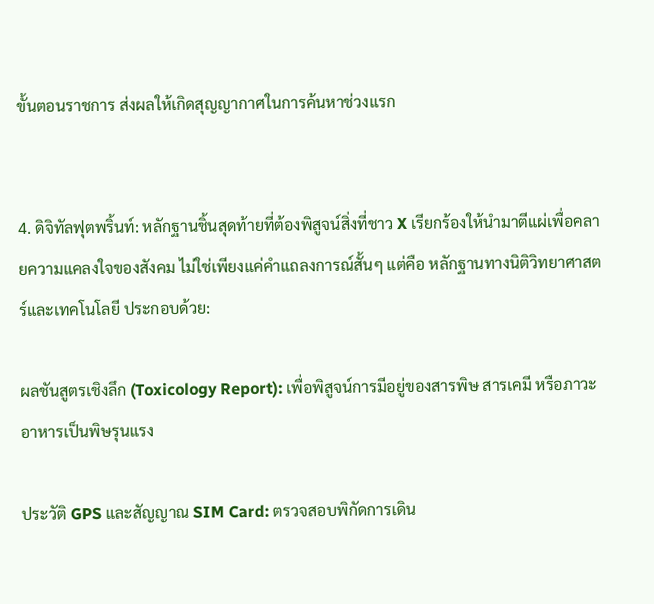ขั้นตอนราชการ ส่งผลให้เกิดสุญญากาศในการค้นหาช่วงแรก


4. ดิจิทัลฟุตพริ้นท์: หลักฐานชิ้นสุดท้ายที่ต้องพิสูจน์สิ่งที่ชาว X เรียกร้องให้นำมาตีแผ่เพื่อคลายความแคลงใจของสังคม ไม่ใช่เพียงแค่คำแถลงการณ์สั้นๆ แต่คือ หลักฐานทางนิติวิทยาศาสตร์และเทคโนโลยี ประกอบด้วย:

ผลชันสูตรเชิงลึก (Toxicology Report): เพื่อพิสูจน์การมีอยู่ของสารพิษ สารเคมี หรือภาวะอาหารเป็นพิษรุนแรง

ประวัติ GPS และสัญญาณ SIM Card: ตรวจสอบพิกัดการเดิน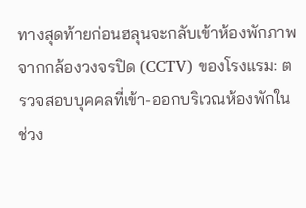ทางสุดท้ายก่อนฮลุนจะกลับเข้าห้องพักภาพจากกล้องวงจรปิด (CCTV) ของโรงแรม: ตรวจสอบบุคคลที่เข้า-ออกบริเวณห้องพักในช่วง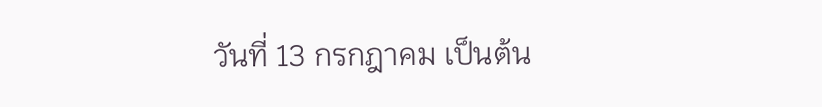วันที่ 13 กรกฎาคม เป็นต้น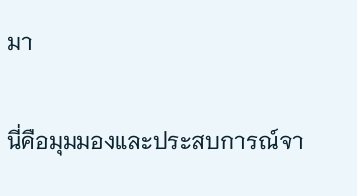มา

นี่คือมุมมองและประสบการณ์จา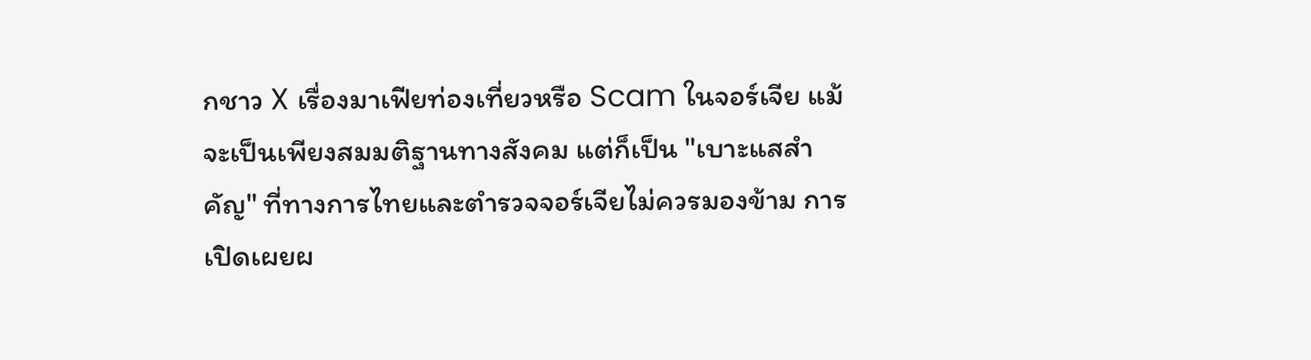กชาว X เรื่องมาเฟียท่องเที่ยวหรือ Scam ในจอร์เจีย แม้จะเป็นเพียงสมมติฐานทางสังคม แต่ก็เป็น "เบาะแสสำคัญ" ที่ทางการไทยและตำรวจจอร์เจียไม่ควรมองข้าม การเปิดเผยผ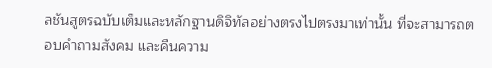ลชันสูตรฉบับเต็มและหลักฐานดิจิทัลอย่างตรงไปตรงมาเท่านั้น ที่จะสามารถตอบคำถามสังคม และคืนความ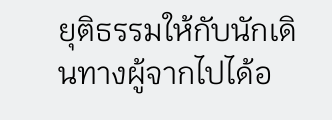ยุติธรรมให้กับนักเดินทางผู้จากไปได้อ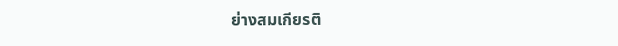ย่างสมเกียรติ